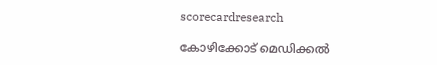scorecardresearch

കോഴിക്കോട് മെഡിക്കൽ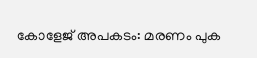കോളേജ് അപകടം: മരണം പുക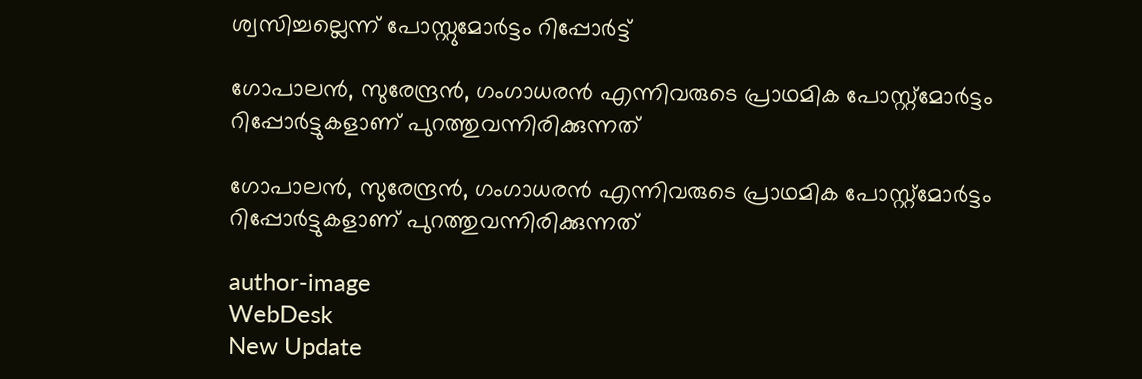ശ്വസിച്ചല്ലെന്ന് പോസ്റ്റുമോർട്ടം റിപ്പോർട്ട്

ഗോപാലൻ, സുരേന്ദ്രൻ, ഗംഗാധരൻ എന്നിവരുടെ പ്രാഥമിക പോസ്റ്റ്‍മോർട്ടം റിപ്പോർട്ടുകളാണ് പുറത്തുവന്നിരിക്കുന്നത്

ഗോപാലൻ, സുരേന്ദ്രൻ, ഗംഗാധരൻ എന്നിവരുടെ പ്രാഥമിക പോസ്റ്റ്‍മോർട്ടം റിപ്പോർട്ടുകളാണ് പുറത്തുവന്നിരിക്കുന്നത്

author-image
WebDesk
New Update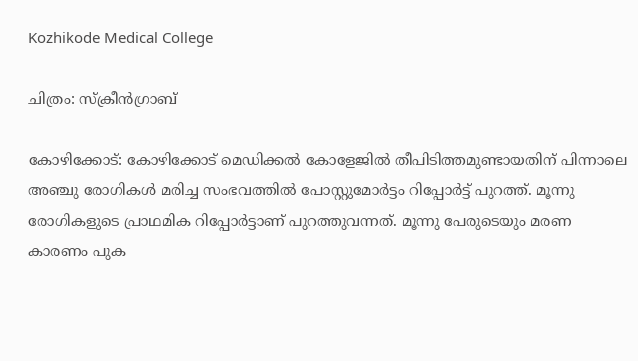Kozhikode Medical College

ചിത്രം: സ്ക്രീൻഗ്രാബ്

കോഴിക്കോട്: കോഴിക്കോട് മെഡിക്കൽ കോളേജിൽ തീപിടിത്തമുണ്ടായതിന് പിന്നാലെ അഞ്ചു രോഗികൾ മരിച്ച സംഭവത്തിൽ പോസ്റ്റുമോര്‍ട്ടം റിപ്പോർട്ട് പുറത്ത്. മൂന്നു രോഗികളുടെ പ്രാഥമിക റിപ്പോർട്ടാണ് പുറത്തുവന്നത്. മൂന്നു പേരുടെയും മരണ കാരണം പുക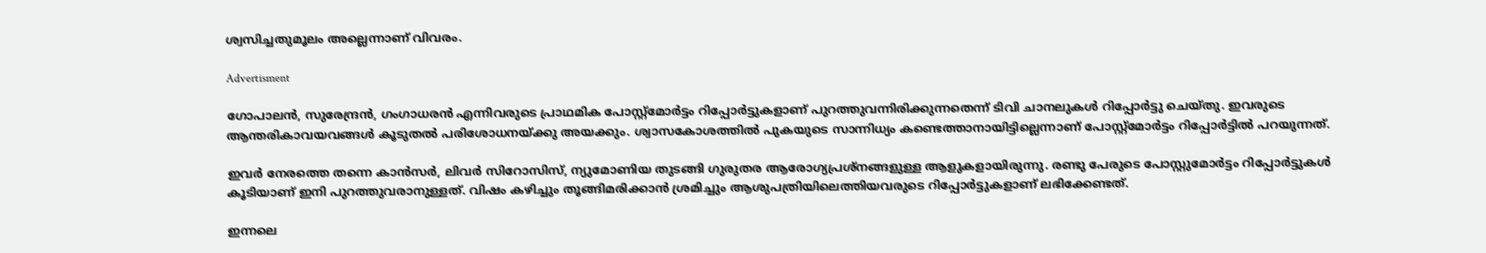ശ്വസിച്ചതുമൂലം അല്ലെന്നാണ് വിവരം.

Advertisment

ഗോപാലൻ, സുരേന്ദ്രൻ, ഗംഗാധരൻ എന്നിവരുടെ പ്രാഥമിക പോസ്റ്റ്‍മോർട്ടം റിപ്പോർട്ടുകളാണ് പുറത്തുവന്നിരിക്കുന്നതെന്ന് ടിവി ചാനലുകൾ റിപ്പോർട്ടു ചെയ്തു. ഇവരുടെ ആന്തരികാവയവങ്ങള്‍ കൂടുതല്‍ പരിശോധനയ്ക്കു അയക്കും. ശ്വാസകോശത്തിൽ പുകയുടെ സാന്നിധ്യം കണ്ടെത്താനായിട്ടില്ലെന്നാണ് പോസ്റ്റ്മോർട്ടം റിപ്പോർട്ടിൽ പറയുന്നത്.

ഇവർ നേരത്തെ തന്നെ കാൻസർ, ലിവർ സിറോസിസ്, ന്യുമോണിയ തുടങ്ങി ഗുരുതര ആരോഗ്യപ്രശ്നങ്ങളുള്ള ആളുകളായിരുന്നു. രണ്ടു പേരുടെ പോസ്റ്റുമോര്‍ട്ടം റിപ്പോർട്ടുകൾ കൂടിയാണ് ഇനി പുറത്തുവരാനുള്ളത്. വിഷം കഴിച്ചും തൂങ്ങിമരിക്കാൻ ശ്രമിച്ചും ആശുപത്രിയിലെത്തിയവരുടെ റിപ്പോർട്ടുകളാണ് ലഭിക്കേണ്ടത്.

ഇന്നലെ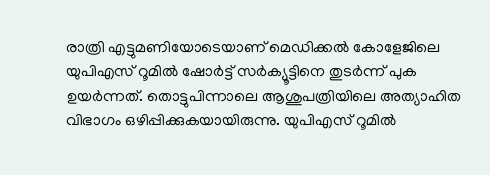രാത്രി എട്ടുമണിയോടെയാണ് മെഡിക്കൽ കോളേജിലെ യുപിഎസ് റൂമിൽ ഷോർട്ട് സർക്യൂട്ടിനെ തുടർന്ന് പുക ഉയർന്നത്. തൊട്ടുപിന്നാലെ ആശുപത്രിയിലെ അത്യാഹിത വിഭാഗം ഒഴിപ്പിക്കുകയായിരുന്നു. യുപിഎസ് റൂമിൽ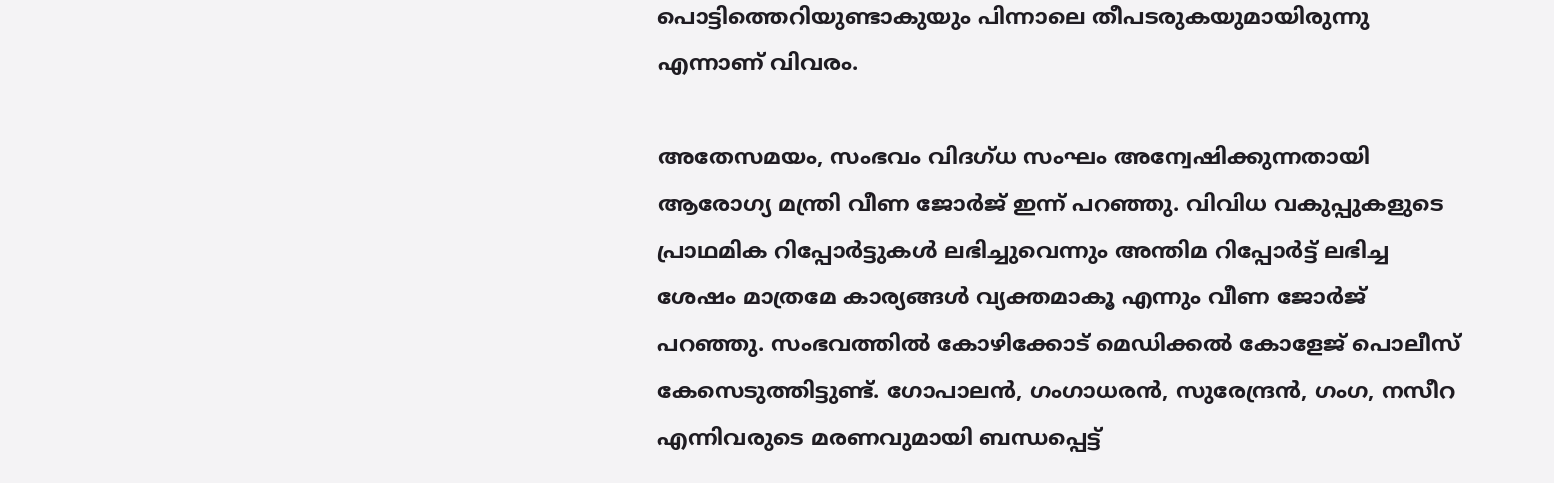പൊട്ടിത്തെറിയുണ്ടാകുയും പിന്നാലെ തീപടരുകയുമായിരുന്നു എന്നാണ് വിവരം.

അതേസമയം, സംഭവം വിദഗ്ധ സംഘം അന്വേഷിക്കുന്നതായി ആരോഗ്യ മന്ത്രി വീണ ജോർജ് ഇന്ന് പറഞ്ഞു. വിവിധ വകുപ്പുകളുടെ പ്രാഥമിക റിപ്പോർട്ടുകൾ ലഭിച്ചുവെന്നും അന്തിമ റിപ്പോർട്ട് ലഭിച്ച ശേഷം മാത്രമേ കാര്യങ്ങൾ വ്യക്തമാകൂ എന്നും വീണ ജോർജ് പറഞ്ഞു. സംഭവത്തിൽ കോഴിക്കോട് മെഡിക്കൽ കോളേജ് പൊലീസ് കേസെടുത്തിട്ടുണ്ട്. ഗോപാലൻ, ഗംഗാധരൻ, സുരേന്ദ്രൻ, ഗംഗ, നസീറ എന്നിവരുടെ മരണവുമായി ബന്ധപ്പെട്ട്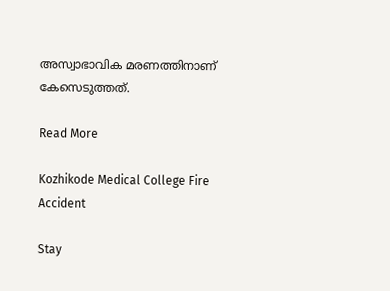അസ്വാഭാവിക മരണത്തിനാണ് കേസെടുത്തത്.

Read More

Kozhikode Medical College Fire Accident

Stay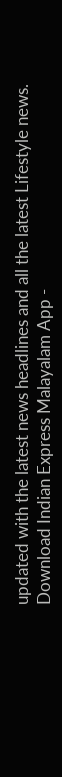updated with the latest news headlines and all the latest Lifestyle news. Download Indian Express Malayalam App -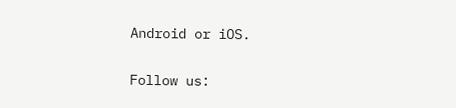Android or iOS.

Follow us: